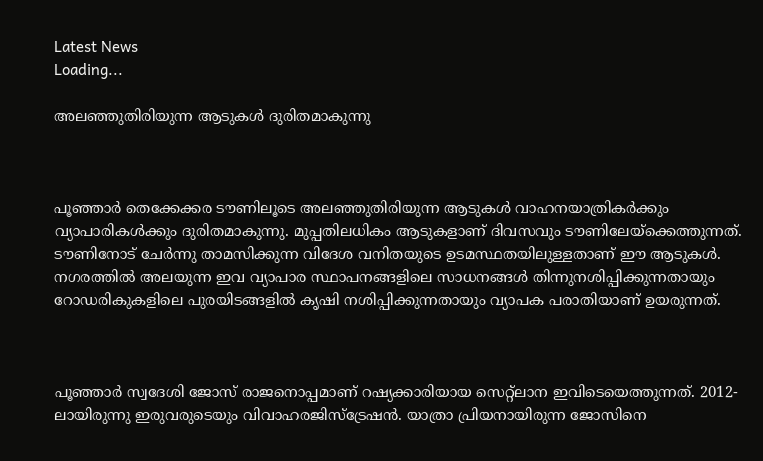Latest News
Loading...

അലഞ്ഞുതിരിയുന്ന ആടുകള്‍ ദുരിതമാകുന്നു



പൂഞ്ഞാര്‍ തെക്കേക്കര ടൗണിലൂടെ അലഞ്ഞുതിരിയുന്ന ആടുകള്‍ വാഹനയാത്രികര്‍ക്കും വ്യാപാരികള്‍ക്കും ദുരിതമാകുന്നു. മുപ്പതിലധികം ആടുകളാണ് ദിവസവും ടൗണിലേയ്‌ക്കെത്തുന്നത്. ടൗണിനോട് ചേര്‍ന്നു താമസിക്കുന്ന വിദേശ വനിതയുടെ ഉടമസ്ഥതയിലുള്ളതാണ് ഈ ആടുകള്‍. നഗരത്തില്‍ അലയുന്ന ഇവ വ്യാപാര സ്ഥാപനങ്ങളിലെ സാധനങ്ങള്‍ തിന്നുനശിപ്പിക്കുന്നതായും റോഡരികുകളിലെ പുരയിടങ്ങളില്‍ കൃഷി നശിപ്പിക്കുന്നതായും വ്യാപക പരാതിയാണ് ഉയരുന്നത്.



പൂഞ്ഞാര്‍ സ്വദേശി ജോസ് രാജനൊപ്പമാണ് റഷ്യക്കാരിയായ സെറ്റ്‌ലാന ഇവിടെയെത്തുന്നത്. 2012-ലായിരുന്നു ഇരുവരുടെയും വിവാഹരജിസ്‌ട്രേഷന്‍. യാത്രാ പ്രിയനായിരുന്ന ജോസിനെ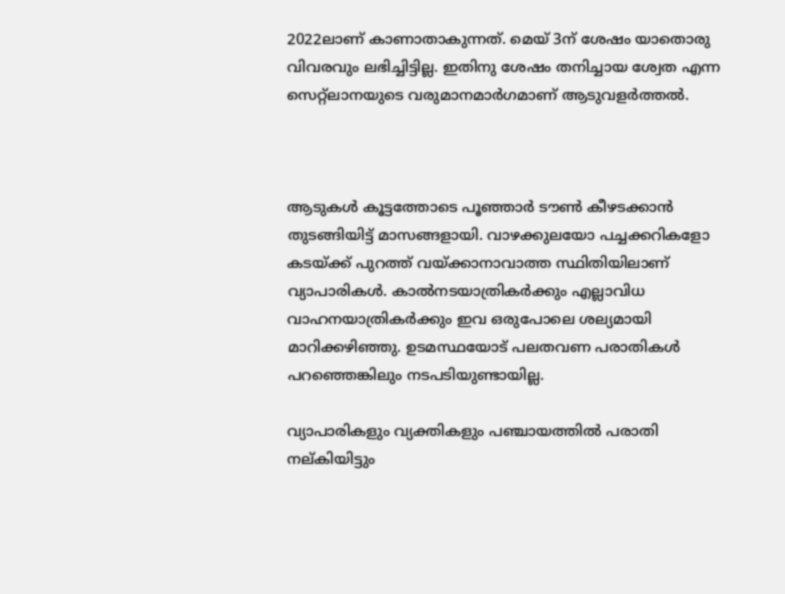2022ലാണ് കാണാതാകുന്നത്. മെയ് 3ന് ശേഷം യാതൊരു വിവരവും ലഭിച്ചിട്ടില്ല. ഇതിനു ശേഷം തനിച്ചായ ശ്വേത എന്ന സെറ്റ്‌ലാനയുടെ വരുമാനമാര്‍ഗമാണ് ആടുവളര്‍ത്തല്‍.



ആടുകള്‍ കൂട്ടത്തോടെ പൂഞ്ഞാര്‍ ടൗണ്‍ കീഴടക്കാന്‍ തുടങ്ങിയിട്ട് മാസങ്ങളായി. വാഴക്കുലയോ പച്ചക്കറികളോ കടയ്ക്ക് പുറത്ത് വയ്ക്കാനാവാത്ത സ്ഥിതിയിലാണ് വ്യാപാരികള്‍. കാല്‍നടയാത്രികര്‍ക്കും എല്ലാവിധ വാഹനയാത്രികര്‍ക്കും ഇവ ഒരുപോലെ ശല്യമായി മാറിക്കഴിഞ്ഞു. ഉടമസ്ഥയോട് പലതവണ പരാതികള്‍ പറഞ്ഞെങ്കിലും നടപടിയുണ്ടായില്ല.

വ്യാപാരികളും വ്യക്തികളും പഞ്ചായത്തില്‍ പരാതി നല്കിയിട്ടും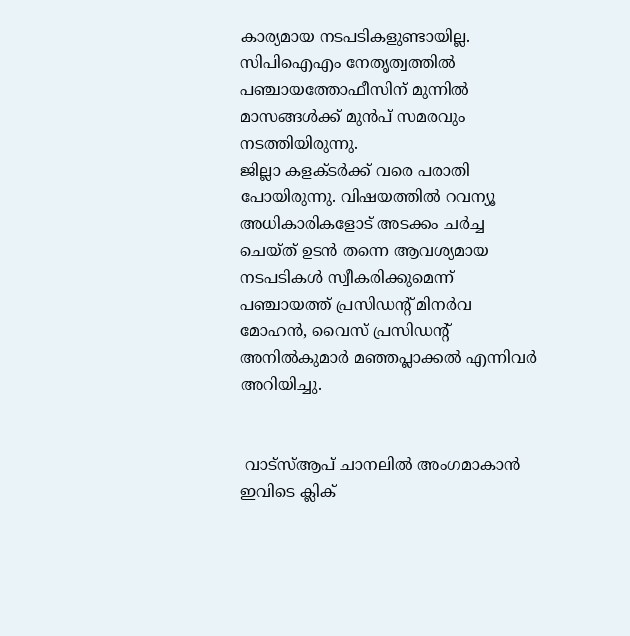കാര്യമായ നടപടികളുണ്ടായില്ല. സിപിഐഎം നേതൃത്വത്തില്‍ പഞ്ചായത്തോഫീസിന് മുന്നില്‍ മാസങ്ങള്‍ക്ക് മുന്‍പ് സമരവും നടത്തിയിരുന്നു.
ജില്ലാ കളക്ടര്‍ക്ക് വരെ പരാതി പോയിരുന്നു. വിഷയത്തില്‍ റവന്യൂ അധികാരികളോട് അടക്കം ചര്‍ച്ച ചെയ്ത് ഉടന്‍ തന്നെ ആവശ്യമായ നടപടികള്‍ സ്വീകരിക്കുമെന്ന് പഞ്ചായത്ത് പ്രസിഡന്റ് മിനര്‍വ മോഹന്‍, വൈസ് പ്രസിഡന്റ് അനില്‍കുമാര്‍ മഞ്ഞപ്ലാക്കല്‍ എന്നിവര്‍ അറിയിച്ചു.


 വാട്‌സ്ആപ് ചാനലില്‍ അംഗമാകാന്‍ ഇവിടെ ക്ലിക്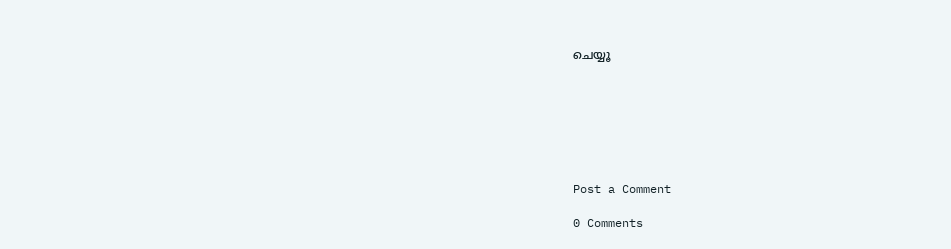ചെയ്യൂ







Post a Comment

0 Comments